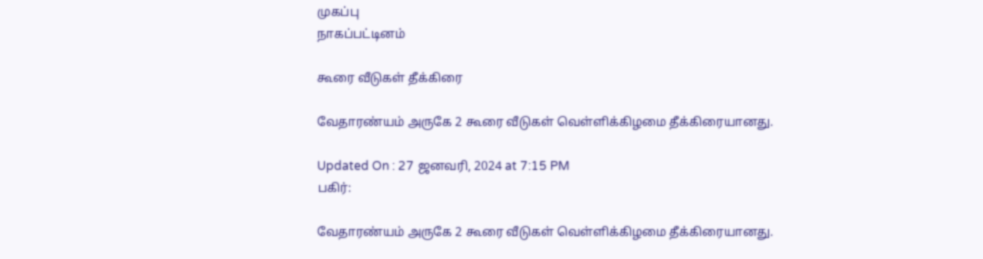முகப்பு
நாகப்பட்டினம்

கூரை வீடுகள் தீக்கிரை

வேதாரண்யம் அருகே 2 கூரை வீடுகள் வெள்ளிக்கிழமை தீக்கிரையானது.

Updated On : 27 ஜனவரி, 2024 at 7:15 PM
பகிர்:

வேதாரண்யம் அருகே 2 கூரை வீடுகள் வெள்ளிக்கிழமை தீக்கிரையானது.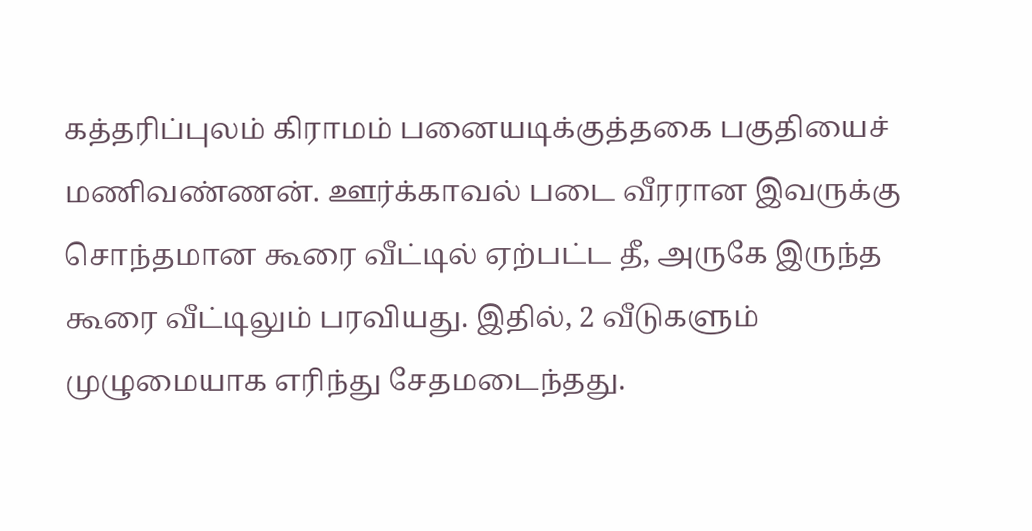கத்தரிப்புலம் கிராமம் பனையடிக்குத்தகை பகுதியைச் மணிவண்ணன். ஊர்க்காவல் படை வீரரான இவருக்கு சொந்தமான கூரை வீட்டில் ஏற்பட்ட தீ, அருகே இருந்த கூரை வீட்டிலும் பரவியது. இதில், 2 வீடுகளும் முழுமையாக எரிந்து சேதமடைந்தது.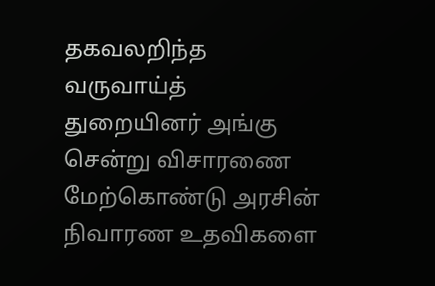தகவலறிந்த வருவாய்த் துறையினர் அங்கு சென்று விசாரணை மேற்கொண்டு அரசின் நிவாரண உதவிகளை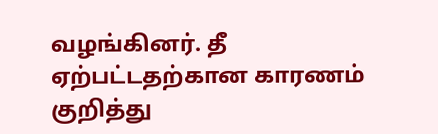வழங்கினர். தீ ஏற்பட்டதற்கான காரணம் குறித்து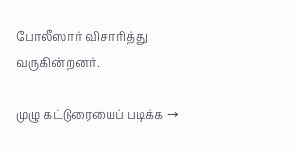போலீஸார் விசாரித்து வருகின்றனர்.

முழு கட்டுரையைப் படிக்க →